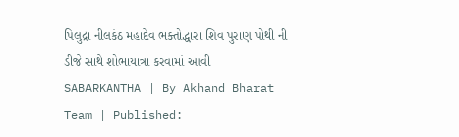પિલુદ્રા નીલકંઠ મહાદેવ ભક્તોદ્ધારા શિવ પુરાણ પોથી ની ડીજે સાથે શોભાયાત્રા કરવામાં આવી
SABARKANTHA | By Akhand Bharat Team | Published: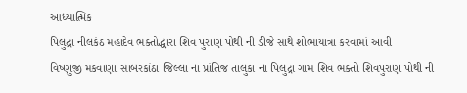આધ્યાત્મિક
પિલુદ્રા નીલકંઠ મહાદેવ ભક્તોદ્ધારા શિવ પુરાણ પોથી ની ડીજે સાથે શોભાયાત્રા કરવામાં આવી
વિષ્ણુજી મકવાણા સાબરકાંઠા જિલ્લા ના પ્રાંતિજ તાલુકા ના પિલુદ્રા ગામ શિવ ભક્તો શિવપુરાણ પોથી ની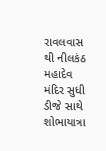રાવલવાસ થી નીલકંઠ મહાદેવ મંદિર સુધી ડીજે સાથે શોભાયાત્રા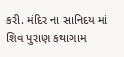કરી. મંદિર ના સાનિદય માં શિવ પુરાણ કથાગામ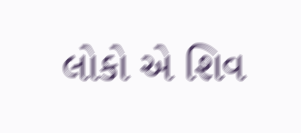લોકો એ શિવ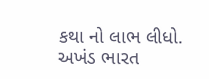કથા નો લાભ લીધો. અખંડ ભારત